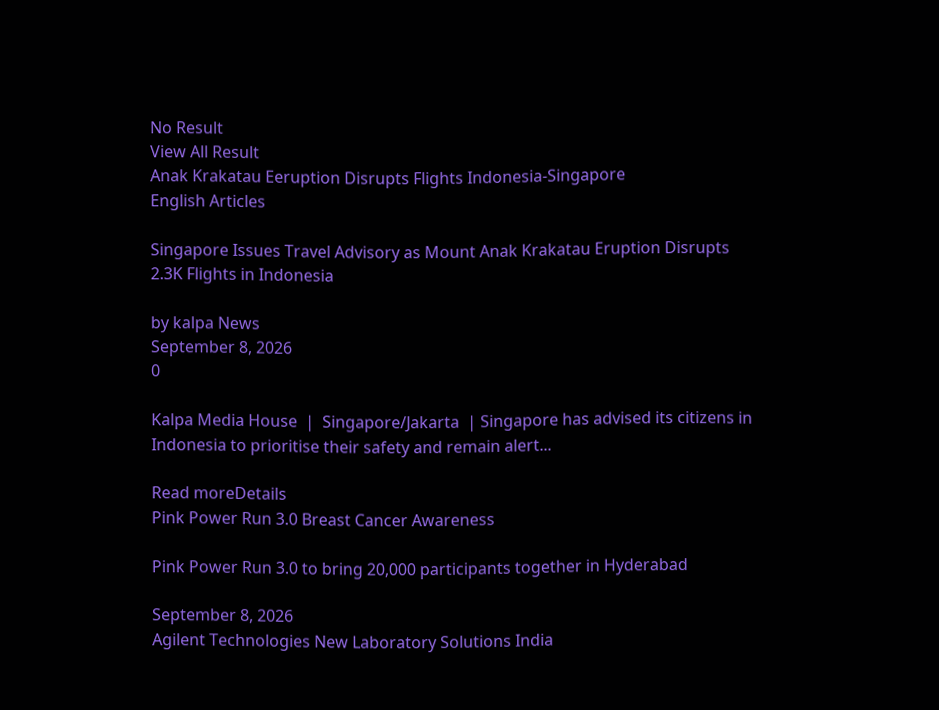No Result
View All Result
Anak Krakatau Eeruption Disrupts Flights Indonesia-Singapore
English Articles

Singapore Issues Travel Advisory as Mount Anak Krakatau Eruption Disrupts 2.3K Flights in Indonesia

by kalpa News
September 8, 2026
0

Kalpa Media House  |  Singapore/Jakarta  | Singapore has advised its citizens in Indonesia to prioritise their safety and remain alert...

Read moreDetails
Pink Power Run 3.0 Breast Cancer Awareness

Pink Power Run 3.0 to bring 20,000 participants together in Hyderabad

September 8, 2026
Agilent Technologies New Laboratory Solutions India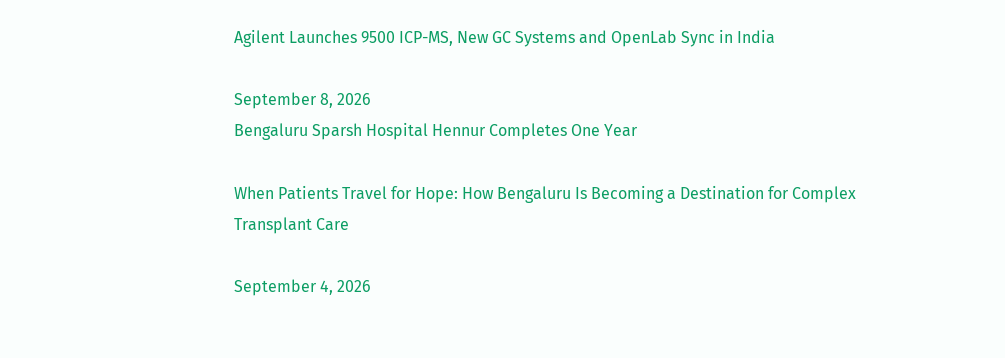Agilent Launches 9500 ICP-MS, New GC Systems and OpenLab Sync in India

September 8, 2026
Bengaluru Sparsh Hospital Hennur Completes One Year

When Patients Travel for Hope: How Bengaluru Is Becoming a Destination for Complex Transplant Care

September 4, 2026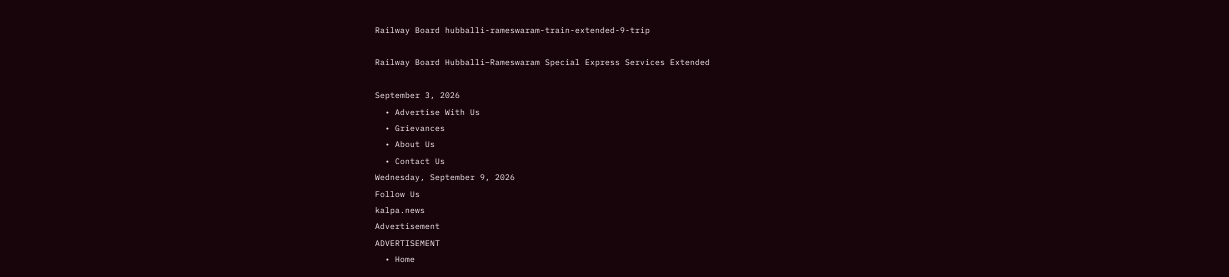Railway Board hubballi-rameswaram-train-extended-9-trip

Railway Board Hubballi–Rameswaram Special Express Services Extended

September 3, 2026
  • Advertise With Us
  • Grievances
  • About Us
  • Contact Us
Wednesday, September 9, 2026
Follow Us
kalpa.news
Advertisement
ADVERTISEMENT
  • Home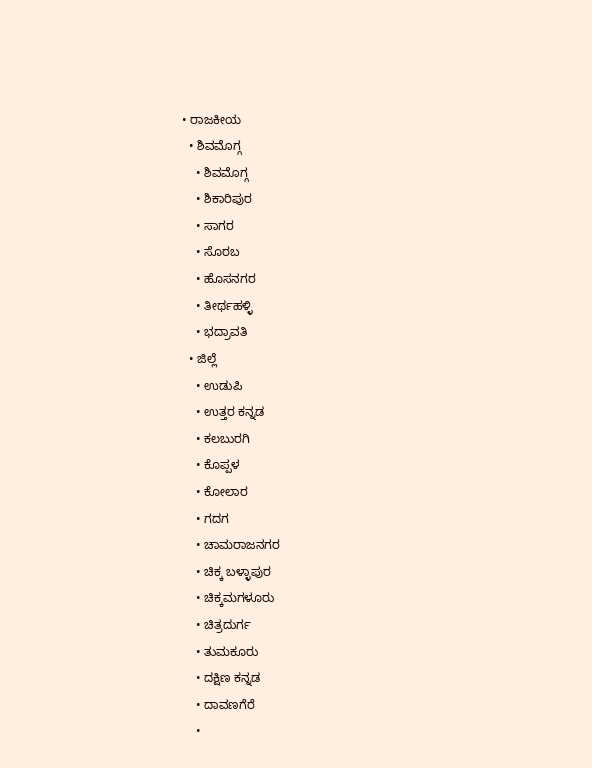• ರಾಜಕೀಯ
  • ಶಿವಮೊಗ್ಗ
    • ಶಿವಮೊಗ್ಗ
    • ಶಿಕಾರಿಪುರ
    • ಸಾಗರ
    • ಸೊರಬ
    • ಹೊಸನಗರ
    • ತೀರ್ಥಹಳ್ಳಿ
    • ಭದ್ರಾವತಿ
  • ಜಿಲ್ಲೆ
    • ಉಡುಪಿ
    • ಉತ್ತರ ಕನ್ನಡ
    • ಕಲಬುರಗಿ
    • ಕೊಪ್ಪಳ
    • ಕೋಲಾರ
    • ಗದಗ
    • ಚಾಮರಾಜನಗರ
    • ಚಿಕ್ಕ ಬಳ್ಳಾಪುರ
    • ಚಿಕ್ಕಮಗಳೂರು
    • ಚಿತ್ರದುರ್ಗ
    • ತುಮಕೂರು
    • ದಕ್ಷಿಣ ಕನ್ನಡ
    • ದಾವಣಗೆರೆ
    •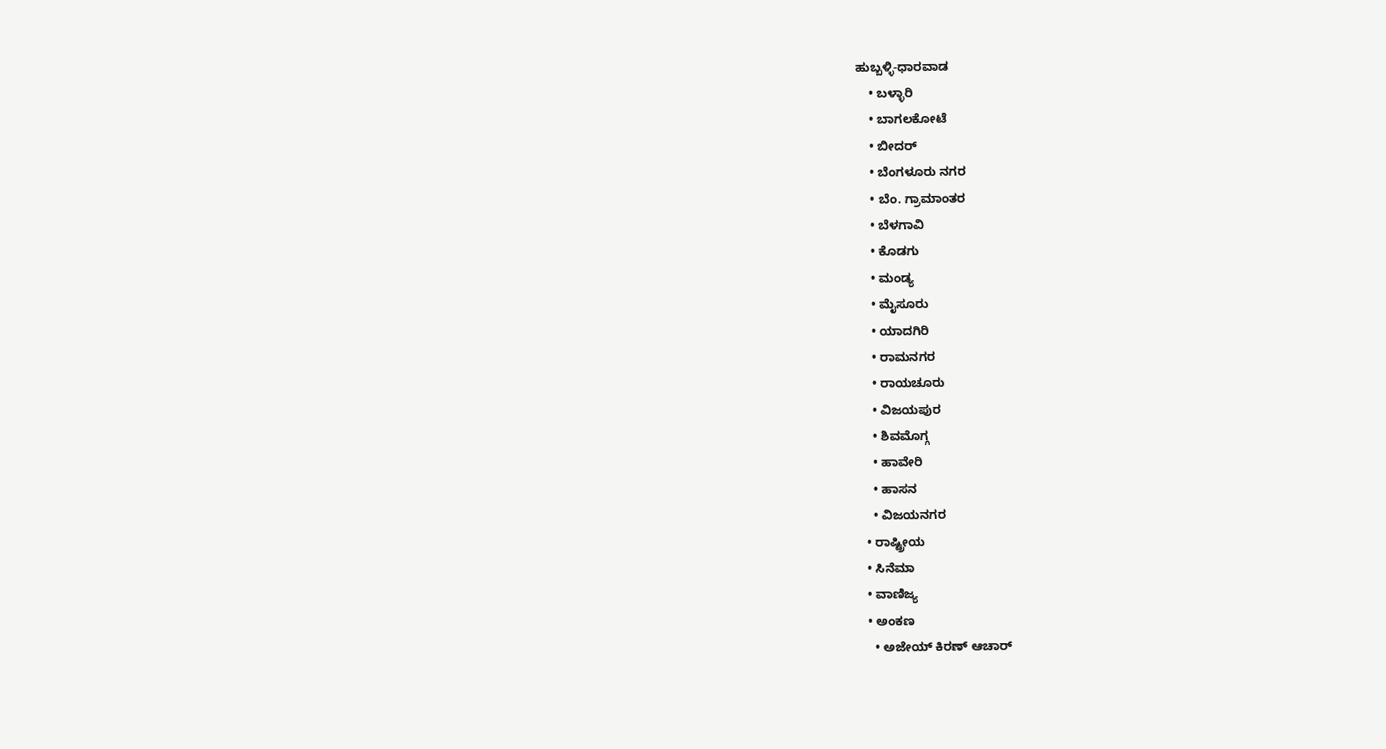ಹುಬ್ಬಳ್ಳಿ-ಧಾರವಾಡ
    • ಬಳ್ಳಾರಿ
    • ಬಾಗಲಕೋಟೆ
    • ಬೀದರ್
    • ಬೆಂಗಳೂರು ನಗರ
    • ಬೆಂ. ಗ್ರಾಮಾಂತರ
    • ಬೆಳಗಾವಿ
    • ಕೊಡಗು
    • ಮಂಡ್ಯ
    • ಮೈಸೂರು
    • ಯಾದಗಿರಿ
    • ರಾಮನಗರ
    • ರಾಯಚೂರು
    • ವಿಜಯಪುರ
    • ಶಿವಮೊಗ್ಗ
    • ಹಾವೇರಿ
    • ಹಾಸನ
    • ವಿಜಯನಗರ
  • ರಾಷ್ಟ್ರೀಯ
  • ಸಿನೆಮಾ
  • ವಾಣಿಜ್ಯ
  • ಅಂಕಣ
    • ಅಜೇಯ್ ಕಿರಣ್ ಆಚಾರ್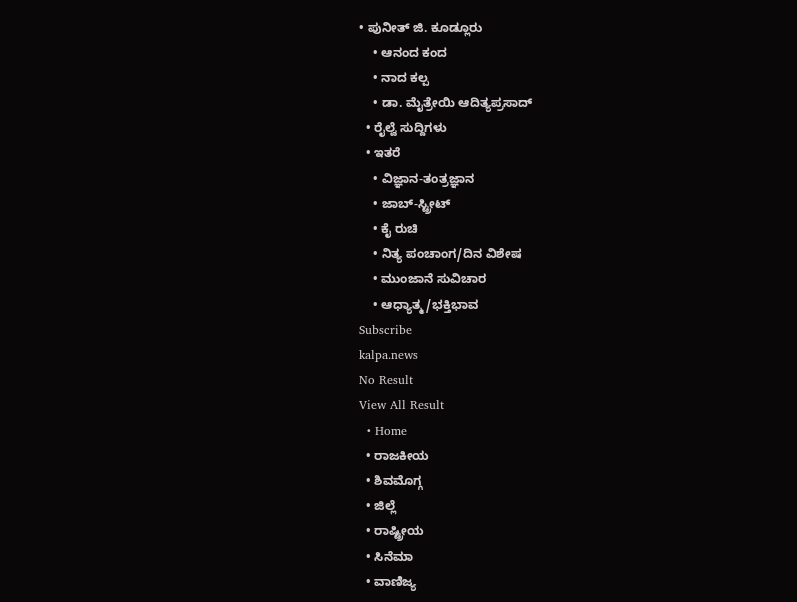• ಪುನೀತ್ ಜಿ. ಕೂಡ್ಲೂರು
    • ಆನಂದ ಕಂದ
    • ನಾದ ಕಲ್ಪ
    • ಡಾ. ಮೈತ್ರೇಯಿ ಆದಿತ್ಯಪ್ರಸಾದ್
  • ರೈಲ್ವೆ ಸುದ್ದಿಗಳು
  • ಇತರೆ
    • ವಿಜ್ಞಾನ-ತಂತ್ರಜ್ಞಾನ
    • ಜಾಬ್-ಸ್ಟ್ರೀಟ್
    • ಕೈ ರುಚಿ
    • ನಿತ್ಯ ಪಂಚಾಂಗ/ದಿನ ವಿಶೇಷ
    • ಮುಂಜಾನೆ ಸುವಿಚಾರ
    • ಆಧ್ಯಾತ್ಮ/ಭಕ್ತಿಭಾವ
Subscribe
kalpa.news
No Result
View All Result
  • Home
  • ರಾಜಕೀಯ
  • ಶಿವಮೊಗ್ಗ
  • ಜಿಲ್ಲೆ
  • ರಾಷ್ಟ್ರೀಯ
  • ಸಿನೆಮಾ
  • ವಾಣಿಜ್ಯ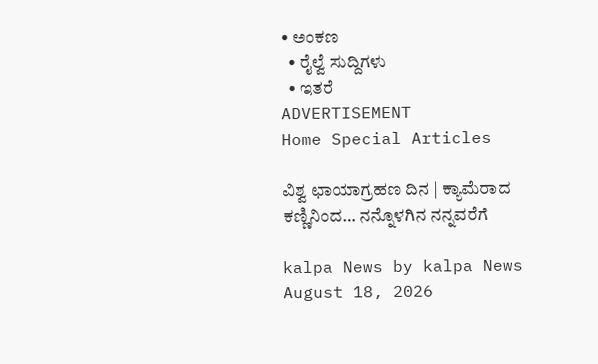• ಅಂಕಣ
  • ರೈಲ್ವೆ ಸುದ್ದಿಗಳು
  • ಇತರೆ
ADVERTISEMENT
Home Special Articles

ವಿಶ್ವ ಛಾಯಾಗ್ರಹಣ ದಿನ | ಕ್ಯಾಮೆರಾದ ಕಣ್ಣಿನಿಂದ… ನನ್ನೊಳಗಿನ ನನ್ನವರೆಗೆ

kalpa News by kalpa News
August 18, 2026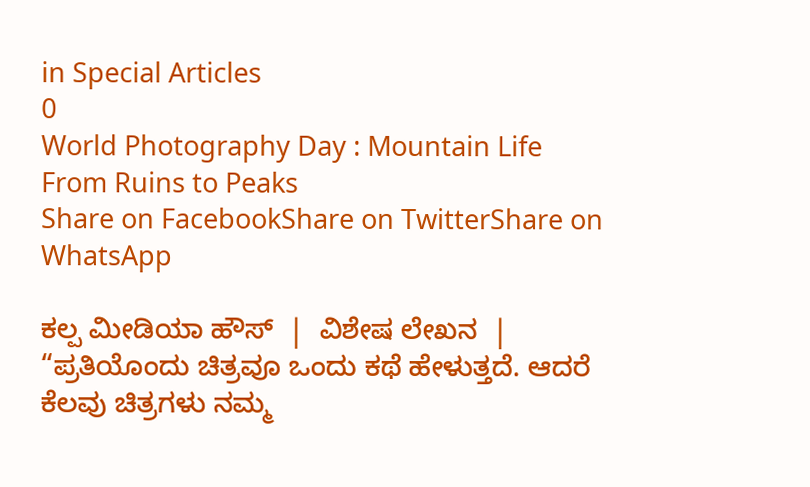in Special Articles
0
World Photography Day : Mountain Life From Ruins to Peaks
Share on FacebookShare on TwitterShare on WhatsApp

ಕಲ್ಪ ಮೀಡಿಯಾ ಹೌಸ್  |  ವಿಶೇಷ ಲೇಖನ  | “ಪ್ರತಿಯೊಂದು ಚಿತ್ರವೂ ಒಂದು ಕಥೆ ಹೇಳುತ್ತದೆ. ಆದರೆ ಕೆಲವು ಚಿತ್ರಗಳು ನಮ್ಮ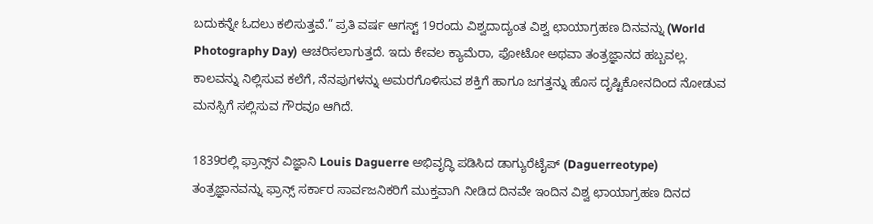ಬದುಕನ್ನೇ ಓದಲು ಕಲಿಸುತ್ತವೆ.” ಪ್ರತಿ ವರ್ಷ ಆಗಸ್ಟ್ 19ರಂದು ವಿಶ್ವದಾದ್ಯಂತ ವಿಶ್ವ ಛಾಯಾಗ್ರಹಣ ದಿನವನ್ನು (World Photography Day) ಆಚರಿಸಲಾಗುತ್ತದೆ. ಇದು ಕೇವಲ ಕ್ಯಾಮೆರಾ, ಫೋಟೋ ಅಥವಾ ತಂತ್ರಜ್ಞಾನದ ಹಬ್ಬವಲ್ಲ. ಕಾಲವನ್ನು ನಿಲ್ಲಿಸುವ ಕಲೆಗೆ, ನೆನಪುಗಳನ್ನು ಅಮರಗೊಳಿಸುವ ಶಕ್ತಿಗೆ ಹಾಗೂ ಜಗತ್ತನ್ನು ಹೊಸ ದೃಷ್ಟಿಕೋನದಿಂದ ನೋಡುವ ಮನಸ್ಸಿಗೆ ಸಲ್ಲಿಸುವ ಗೌರವೂ ಆಗಿದೆ.

1839ರಲ್ಲಿ ಫ್ರಾನ್ಸ್‌ನ ವಿಜ್ಞಾನಿ Louis Daguerre ಅಭಿವೃದ್ಧಿ ಪಡಿಸಿದ ಡಾಗ್ಯುರೆಟೈಪ್ (Daguerreotype) ತಂತ್ರಜ್ಞಾನವನ್ನು ಫ್ರಾನ್ಸ್ ಸರ್ಕಾರ ಸಾರ್ವಜನಿಕರಿಗೆ ಮುಕ್ತವಾಗಿ ನೀಡಿದ ದಿನವೇ ಇಂದಿನ ವಿಶ್ವ ಛಾಯಾಗ್ರಹಣ ದಿನದ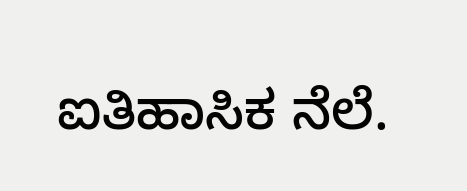ಐತಿಹಾಸಿಕ ನೆಲೆ.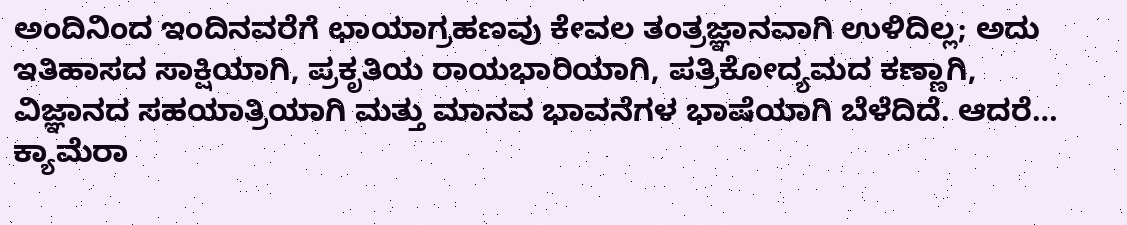ಅಂದಿನಿಂದ ಇಂದಿನವರೆಗೆ ಛಾಯಾಗ್ರಹಣವು ಕೇವಲ ತಂತ್ರಜ್ಞಾನವಾಗಿ ಉಳಿದಿಲ್ಲ; ಅದು ಇತಿಹಾಸದ ಸಾಕ್ಷಿಯಾಗಿ, ಪ್ರಕೃತಿಯ ರಾಯಭಾರಿಯಾಗಿ, ಪತ್ರಿಕೋದ್ಯಮದ ಕಣ್ಣಾಗಿ, ವಿಜ್ಞಾನದ ಸಹಯಾತ್ರಿಯಾಗಿ ಮತ್ತು ಮಾನವ ಭಾವನೆಗಳ ಭಾಷೆಯಾಗಿ ಬೆಳೆದಿದೆ. ಆದರೆ… ಕ್ಯಾಮೆರಾ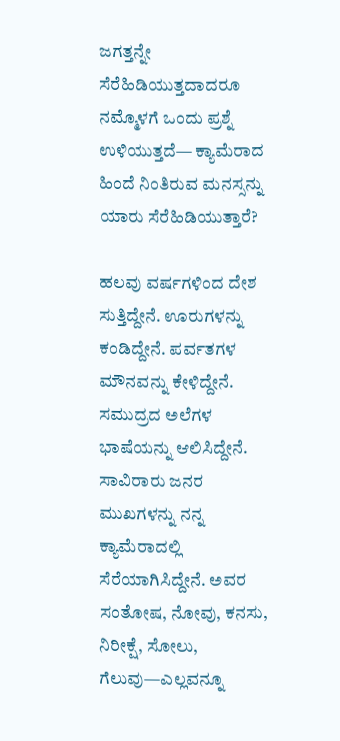ಜಗತ್ತನ್ನೇ ಸೆರೆಹಿಡಿಯುತ್ತದಾದರೂ ನಮ್ಮೊಳಗೆ ಒಂದು ಪ್ರಶ್ನೆ ಉಳಿಯುತ್ತದೆ— ಕ್ಯಾಮೆರಾದ ಹಿಂದೆ ನಿಂತಿರುವ ಮನಸ್ಸನ್ನು ಯಾರು ಸೆರೆಹಿಡಿಯುತ್ತಾರೆ?

ಹಲವು ವರ್ಷಗಳಿಂದ ದೇಶ ಸುತ್ತಿದ್ದೇನೆ. ಊರುಗಳನ್ನು ಕಂಡಿದ್ದೇನೆ. ಪರ್ವತಗಳ ಮೌನವನ್ನು ಕೇಳಿದ್ದೇನೆ. ಸಮುದ್ರದ ಅಲೆಗಳ ಭಾಷೆಯನ್ನು ಆಲಿಸಿದ್ದೇನೆ. ಸಾವಿರಾರು ಜನರ ಮುಖಗಳನ್ನು ನನ್ನ ಕ್ಯಾಮೆರಾದಲ್ಲಿ ಸೆರೆಯಾಗಿಸಿದ್ದೇನೆ. ಅವರ ಸಂತೋಷ, ನೋವು, ಕನಸು, ನಿರೀಕ್ಷೆ, ಸೋಲು, ಗೆಲುವು—ಎಲ್ಲವನ್ನೂ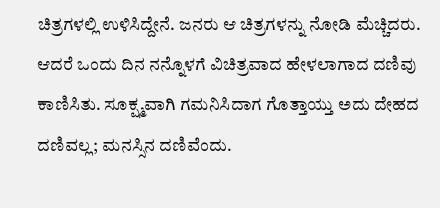ಚಿತ್ರಗಳಲ್ಲಿ ಉಳಿಸಿದ್ದೇನೆ. ಜನರು ಆ ಚಿತ್ರಗಳನ್ನು ನೋಡಿ ಮೆಚ್ಚಿದರು. ಆದರೆ ಒಂದು ದಿನ ನನ್ನೊಳಗೆ ವಿಚಿತ್ರವಾದ ಹೇಳಲಾಗಾದ ದಣಿವು ಕಾಣಿಸಿತು. ಸೂಕ್ಷ್ಮವಾಗಿ ಗಮನಿಸಿದಾಗ ಗೊತ್ತಾಯ್ತು ಅದು ದೇಹದ ದಣಿವಲ್ಲ; ಮನಸ್ಸಿನ ದಣಿವೆಂದು.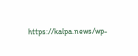https://kalpa.news/wp-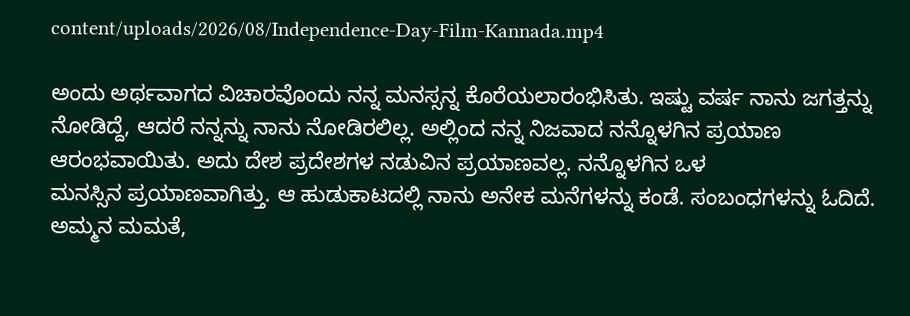content/uploads/2026/08/Independence-Day-Film-Kannada.mp4

ಅಂದು ಅರ್ಥವಾಗದ ವಿಚಾರವೊಂದು ನನ್ನ ಮನಸ್ಸನ್ನ ಕೊರೆಯಲಾರಂಭಿಸಿತು. ಇಷ್ಟು ವರ್ಷ ನಾನು ಜಗತ್ತನ್ನು ನೋಡಿದ್ದೆ, ಆದರೆ ನನ್ನನ್ನು ನಾನು ನೋಡಿರಲಿಲ್ಲ. ಅಲ್ಲಿಂದ ನನ್ನ ನಿಜವಾದ ನನ್ನೊಳಗಿನ ಪ್ರಯಾಣ ಆರಂಭವಾಯಿತು. ಅದು ದೇಶ ಪ್ರದೇಶಗಳ ನಡುವಿನ ಪ್ರಯಾಣವಲ್ಲ. ನನ್ನೊಳಗಿನ ಒಳ
ಮನಸ್ಸಿನ ಪ್ರಯಾಣವಾಗಿತ್ತು. ಆ ಹುಡುಕಾಟದಲ್ಲಿ ನಾನು ಅನೇಕ ಮನೆಗಳನ್ನು ಕಂಡೆ. ಸಂಬಂಧಗಳನ್ನು ಓದಿದೆ. ಅಮ್ಮನ ಮಮತೆ,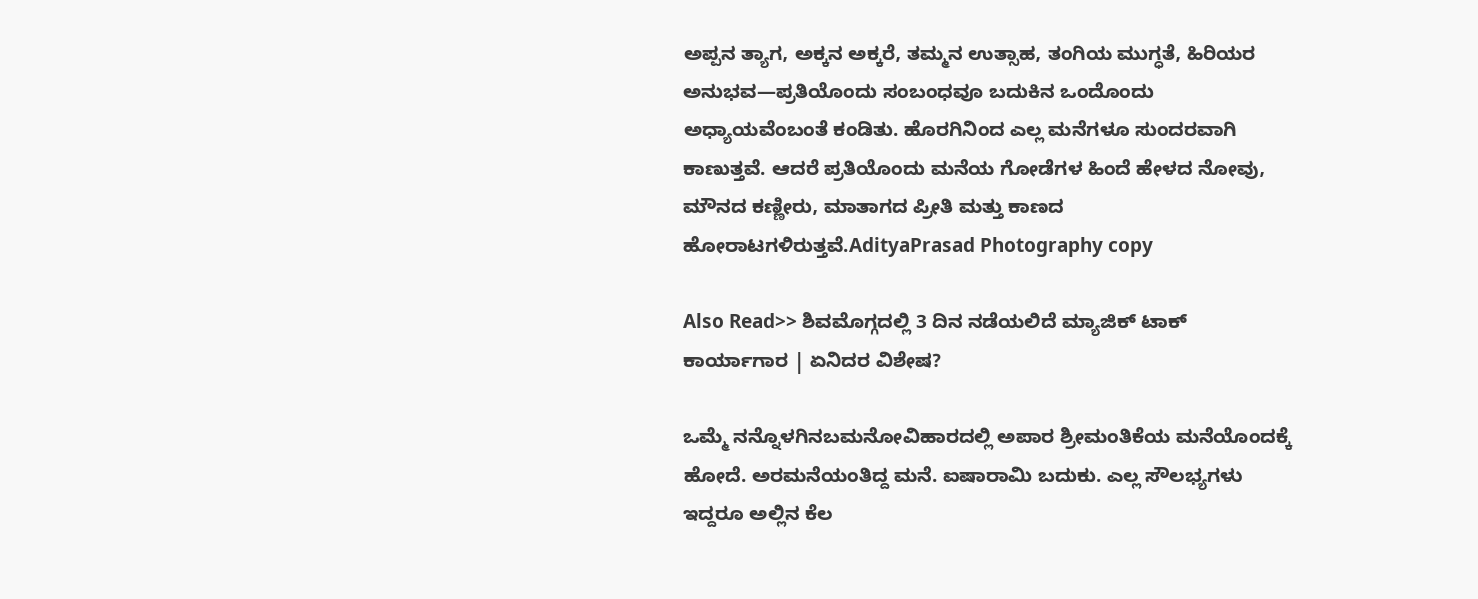ಅಪ್ಪನ ತ್ಯಾಗ, ಅಕ್ಕನ ಅಕ್ಕರೆ, ತಮ್ಮನ ಉತ್ಸಾಹ, ತಂಗಿಯ ಮುಗ್ಧತೆ, ಹಿರಿಯರ ಅನುಭವ—ಪ್ರತಿಯೊಂದು ಸಂಬಂಧವೂ ಬದುಕಿನ ಒಂದೊಂದು ಅಧ್ಯಾಯವೆಂಬಂತೆ ಕಂಡಿತು. ಹೊರಗಿನಿಂದ ಎಲ್ಲ ಮನೆಗಳೂ ಸುಂದರವಾಗಿ ಕಾಣುತ್ತವೆ. ಆದರೆ ಪ್ರತಿಯೊಂದು ಮನೆಯ ಗೋಡೆಗಳ ಹಿಂದೆ ಹೇಳದ ನೋವು, ಮೌನದ ಕಣ್ಣೀರು, ಮಾತಾಗದ ಪ್ರೀತಿ ಮತ್ತು ಕಾಣದ ಹೋರಾಟಗಳಿರುತ್ತವೆ.AdityaPrasad Photography copy

Also Read>> ಶಿವಮೊಗ್ಗದಲ್ಲಿ 3 ದಿನ ನಡೆಯಲಿದೆ ಮ್ಯಾಜಿಕ್ ಟಾಕ್ ಕಾರ್ಯಾಗಾರ | ಏನಿದರ ವಿಶೇಷ?

ಒಮ್ಮೆ ನನ್ನೊಳಗಿನಬಮನೋವಿಹಾರದಲ್ಲಿ ಅಪಾರ ಶ್ರೀಮಂತಿಕೆಯ ಮನೆಯೊಂದಕ್ಕೆ ಹೋದೆ. ಅರಮನೆಯಂತಿದ್ದ ಮನೆ. ಐಷಾರಾಮಿ ಬದುಕು. ಎಲ್ಲ ಸೌಲಭ್ಯಗಳು ಇದ್ದರೂ ಅಲ್ಲಿನ ಕೆಲ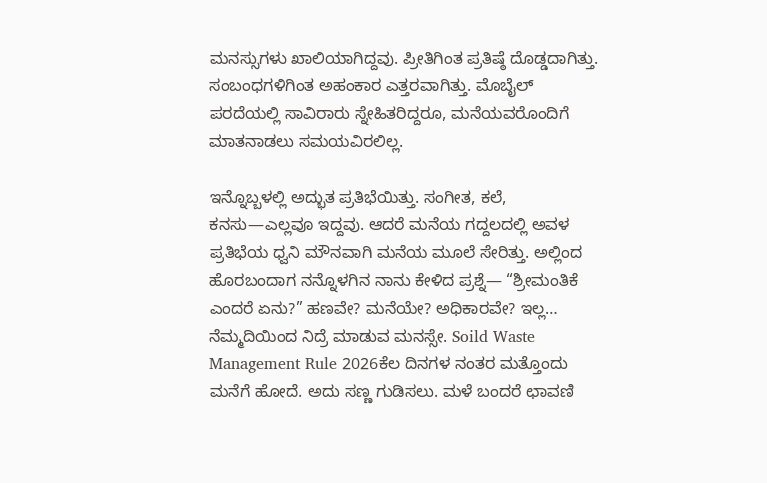ಮನಸ್ಸುಗಳು ಖಾಲಿಯಾಗಿದ್ದವು. ಪ್ರೀತಿಗಿಂತ ಪ್ರತಿಷ್ಠೆ ದೊಡ್ಡದಾಗಿತ್ತು. ಸಂಬಂಧಗಳಿಗಿಂತ ಅಹಂಕಾರ ಎತ್ತರವಾಗಿತ್ತು. ಮೊಬೈಲ್ ಪರದೆಯಲ್ಲಿ ಸಾವಿರಾರು ಸ್ನೇಹಿತರಿದ್ದರೂ, ಮನೆಯವರೊಂದಿಗೆ ಮಾತನಾಡಲು ಸಮಯವಿರಲಿಲ್ಲ.

ಇನ್ನೊಬ್ಬಳಲ್ಲಿ ಅದ್ಭುತ ಪ್ರತಿಭೆಯಿತ್ತು. ಸಂಗೀತ, ಕಲೆ, ಕನಸು—ಎಲ್ಲವೂ ಇದ್ದವು. ಆದರೆ ಮನೆಯ ಗದ್ದಲದಲ್ಲಿ ಅವಳ ಪ್ರತಿಭೆಯ ಧ್ವನಿ ಮೌನವಾಗಿ ಮನೆಯ ಮೂಲೆ ಸೇರಿತ್ತು. ಅಲ್ಲಿಂದ ಹೊರಬಂದಾಗ ನನ್ನೊಳಗಿನ ನಾನು ಕೇಳಿದ ಪ್ರಶ್ನೆ— “ಶ್ರೀಮಂತಿಕೆ ಎಂದರೆ ಏನು?” ಹಣವೇ? ಮನೆಯೇ? ಅಧಿಕಾರವೇ? ಇಲ್ಲ… ನೆಮ್ಮದಿಯಿಂದ ನಿದ್ರೆ ಮಾಡುವ ಮನಸ್ಸೇ. Soild Waste Management Rule 2026ಕೆಲ ದಿನಗಳ ನಂತರ ಮತ್ತೊಂದು ಮನೆಗೆ ಹೋದೆ. ಅದು ಸಣ್ಣ ಗುಡಿಸಲು. ಮಳೆ ಬಂದರೆ ಛಾವಣಿ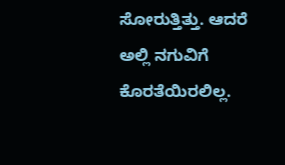ಸೋರುತ್ತಿತ್ತು. ಆದರೆ ಅಲ್ಲಿ ನಗುವಿಗೆ ಕೊರತೆಯಿರಲಿಲ್ಲ.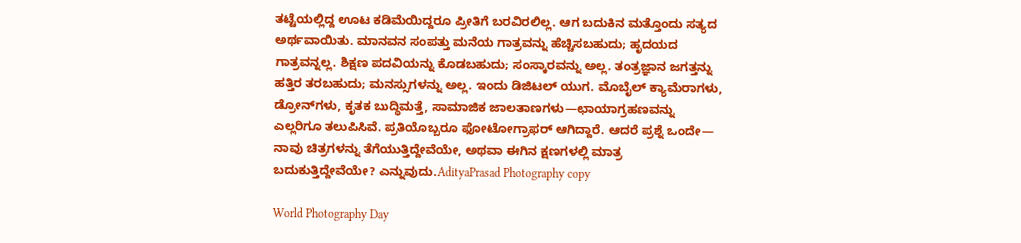ತಟ್ಟೆಯಲ್ಲಿದ್ದ ಊಟ ಕಡಿಮೆಯಿದ್ದರೂ ಪ್ರೀತಿಗೆ ಬರವಿರಲಿಲ್ಲ. ಆಗ ಬದುಕಿನ ಮತ್ತೊಂದು ಸತ್ಯದ ಅರ್ಥವಾಯಿತು. ಮಾನವನ ಸಂಪತ್ತು ಮನೆಯ ಗಾತ್ರವನ್ನು ಹೆಚ್ಚಿಸಬಹುದು; ಹೃದಯದ ಗಾತ್ರವನ್ನಲ್ಲ. ಶಿಕ್ಷಣ ಪದವಿಯನ್ನು ಕೊಡಬಹುದು; ಸಂಸ್ಕಾರವನ್ನು ಅಲ್ಲ. ತಂತ್ರಜ್ಞಾನ ಜಗತ್ತನ್ನು ಹತ್ತಿರ ತರಬಹುದು; ಮನಸ್ಸುಗಳನ್ನು ಅಲ್ಲ. ಇಂದು ಡಿಜಿಟಲ್ ಯುಗ. ಮೊಬೈಲ್ ಕ್ಯಾಮೆರಾಗಳು, ಡ್ರೋನ್‌ಗಳು, ಕೃತಕ ಬುದ್ಧಿಮತ್ತೆ, ಸಾಮಾಜಿಕ ಜಾಲತಾಣಗಳು—ಛಾಯಾಗ್ರಹಣವನ್ನು ಎಲ್ಲರಿಗೂ ತಲುಪಿಸಿವೆ. ಪ್ರತಿಯೊಬ್ಬರೂ ಫೋಟೋಗ್ರಾಫರ್ ಆಗಿದ್ದಾರೆ. ಆದರೆ ಪ್ರಶ್ನೆ ಒಂದೇ— ನಾವು ಚಿತ್ರಗಳನ್ನು ತೆಗೆಯುತ್ತಿದ್ದೇವೆಯೇ, ಅಥವಾ ಈಗಿನ ಕ್ಷಣಗಳಲ್ಲಿ ‌ಮಾತ್ರ ಬದುಕುತ್ತಿದ್ದೇವೆಯೇ? ಎನ್ನುವುದು.AdityaPrasad Photography copy

World Photography Day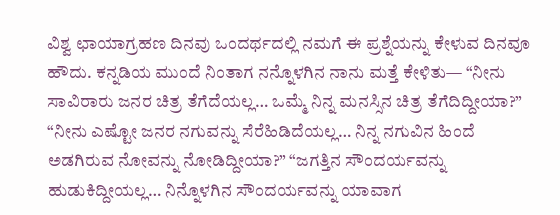ವಿಶ್ವ ಛಾಯಾಗ್ರಹಣ ದಿನವು ಒಂದರ್ಥದಲ್ಲಿ ನಮಗೆ ಈ ಪ್ರಶ್ನೆಯನ್ನು ಕೇಳುವ ದಿನವೂ ಹೌದು. ಕನ್ನಡಿಯ ಮುಂದೆ ನಿಂತಾಗ ನನ್ನೊಳಗಿನ ನಾನು ಮತ್ತೆ ಕೇಳಿತು— “ನೀನು ಸಾವಿರಾರು ಜನರ ಚಿತ್ರ ತೆಗೆದೆಯಲ್ಲ… ಒಮ್ಮೆ ನಿನ್ನ ಮನಸ್ಸಿನ ಚಿತ್ರ ತೆಗೆದಿದ್ದೀಯಾ?” “ನೀನು ಎಷ್ಟೋ ಜನರ ನಗುವನ್ನು ಸೆರೆಹಿಡಿದೆಯಲ್ಲ… ನಿನ್ನ ನಗುವಿನ ಹಿಂದೆ ಅಡಗಿರುವ ನೋವನ್ನು ನೋಡಿದ್ದೀಯಾ?” “ಜಗತ್ತಿನ ಸೌಂದರ್ಯವನ್ನು ಹುಡುಕಿದ್ದೀಯಲ್ಲ… ನಿನ್ನೊಳಗಿನ ಸೌಂದರ್ಯವನ್ನು ಯಾವಾಗ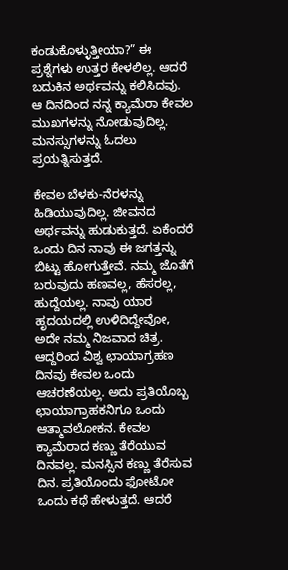ಕಂಡುಕೊಳ್ಳುತ್ತೀಯಾ?” ಈ ಪ್ರಶ್ನೆಗಳು ಉತ್ತರ ಕೇಳಲಿಲ್ಲ. ಆದರೆ ಬದುಕಿನ ಅರ್ಥವನ್ನು ಕಲಿಸಿದವು. ಆ ದಿನದಿಂದ ನನ್ನ ಕ್ಯಾಮೆರಾ ಕೇವಲ ಮುಖಗಳನ್ನು ನೋಡುವುದಿಲ್ಲ. ಮನಸ್ಸುಗಳನ್ನು ಓದಲು ಪ್ರಯತ್ನಿಸುತ್ತದೆ.

ಕೇವಲ ಬೆಳಕು-ನೆರಳನ್ನು ಹಿಡಿಯುವುದಿಲ್ಲ. ಜೀವನದ ಅರ್ಥವನ್ನು ಹುಡುಕುತ್ತದೆ. ಏಕೆಂದರೆ ಒಂದು ದಿನ ನಾವು ಈ ಜಗತ್ತನ್ನು ಬಿಟ್ಟು ಹೋಗುತ್ತೇವೆ. ನಮ್ಮ ಜೊತೆಗೆ ಬರುವುದು ಹಣವಲ್ಲ, ಹೆಸರಲ್ಲ, ಹುದ್ದೆಯಲ್ಲ. ನಾವು ಯಾರ ಹೃದಯದಲ್ಲಿ ಉಳಿದಿದ್ದೇವೋ, ಅದೇ ನಮ್ಮ ನಿಜವಾದ ಚಿತ್ರ. ಆದ್ದರಿಂದ ವಿಶ್ವ ಛಾಯಾಗ್ರಹಣ ದಿನವು ಕೇವಲ ಒಂದು ಆಚರಣೆಯಲ್ಲ. ಅದು ಪ್ರತಿಯೊಬ್ಬ ಛಾಯಾಗ್ರಾಹಕನಿಗೂ ಒಂದು ಆತ್ಮಾವಲೋಕನ. ಕೇವಲ ಕ್ಯಾಮೆರಾದ ಕಣ್ಣು ತೆರೆಯುವ ದಿನವಲ್ಲ. ಮನಸ್ಸಿನ ಕಣ್ಣು ತೆರೆಸುವ ದಿನ. ಪ್ರತಿಯೊಂದು ಫೋಟೋ ಒಂದು ಕಥೆ ಹೇಳುತ್ತದೆ. ಆದರೆ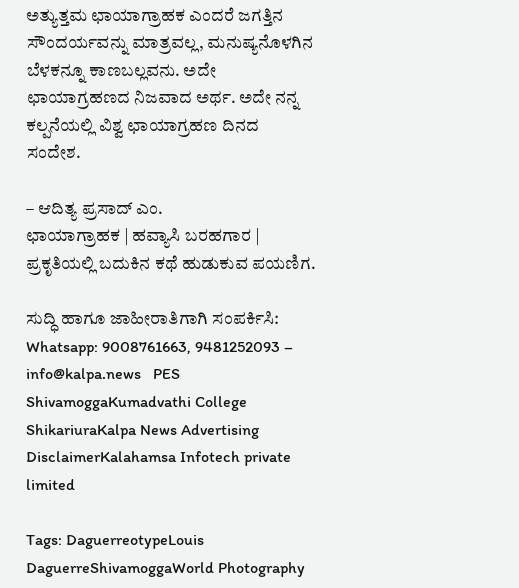ಅತ್ಯುತ್ತಮ ಛಾಯಾಗ್ರಾಹಕ ಎಂದರೆ ಜಗತ್ತಿನ ಸೌಂದರ್ಯವನ್ನು ಮಾತ್ರವಲ್ಲ, ಮನುಷ್ಯನೊಳಗಿನ ಬೆಳಕನ್ನೂ ಕಾಣಬಲ್ಲವನು. ಅದೇ ಛಾಯಾಗ್ರಹಣದ ನಿಜವಾದ ಅರ್ಥ. ಅದೇ ನನ್ನ ಕಲ್ಪನೆಯಲ್ಲಿ ವಿಶ್ವ ಛಾಯಾಗ್ರಹಣ ದಿನದ ಸಂದೇಶ.

– ಆದಿತ್ಯ ಪ್ರಸಾದ್ ಎಂ.
ಛಾಯಾಗ್ರಾಹಕ | ಹವ್ಯಾಸಿ ಬರಹಗಾರ | ಪ್ರಕೃತಿಯಲ್ಲಿ ಬದುಕಿನ ಕಥೆ ಹುಡುಕುವ ಪಯಣಿಗ.

ಸುದ್ಧಿ ಹಾಗೂ ಜಾಹೀರಾತಿಗಾಗಿ ಸಂಪರ್ಕಿಸಿ: Whatsapp: 9008761663, 9481252093 – info@kalpa.news   PES ShivamoggaKumadvathi College ShikariuraKalpa News Advertising DisclaimerKalahamsa Infotech private limited

Tags: DaguerreotypeLouis DaguerreShivamoggaWorld Photography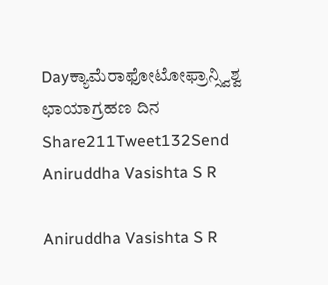Dayಕ್ಯಾಮೆರಾಫೋಟೋಫ್ರಾನ್ಸ್ವಿಶ್ವ ಛಾಯಾಗ್ರಹಣ ದಿನ
Share211Tweet132Send
Aniruddha Vasishta S R

Aniruddha Vasishta S R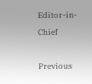Editor-in-Chief

Previous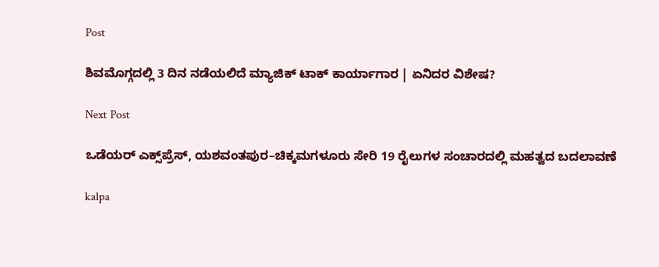Post

ಶಿವಮೊಗ್ಗದಲ್ಲಿ 3 ದಿನ ನಡೆಯಲಿದೆ ಮ್ಯಾಜಿಕ್ ಟಾಕ್ ಕಾರ್ಯಾಗಾರ | ಏನಿದರ ವಿಶೇಷ?

Next Post

ಒಡೆಯರ್ ಎಕ್ಸ್‌ಪ್ರೆಸ್, ಯಶವಂತಪುರ–ಚಿಕ್ಕಮಗಳೂರು ಸೇರಿ 19 ರೈಲುಗಳ ಸಂಚಾರದಲ್ಲಿ ಮಹತ್ವದ ಬದಲಾವಣೆ

kalpa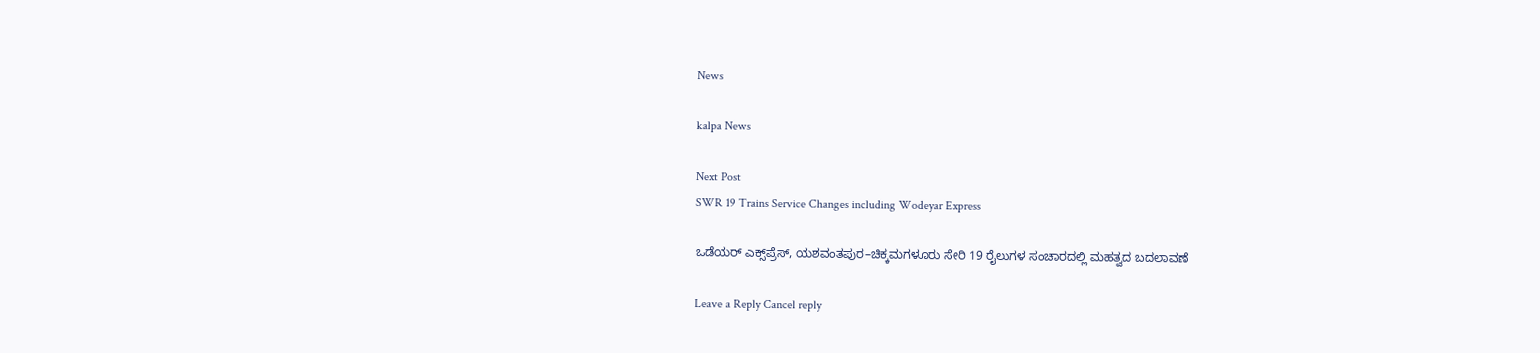News

kalpa News

Next Post
SWR 19 Trains Service Changes including Wodeyar Express

ಒಡೆಯರ್ ಎಕ್ಸ್‌ಪ್ರೆಸ್, ಯಶವಂತಪುರ–ಚಿಕ್ಕಮಗಳೂರು ಸೇರಿ 19 ರೈಲುಗಳ ಸಂಚಾರದಲ್ಲಿ ಮಹತ್ವದ ಬದಲಾವಣೆ

Leave a Reply Cancel reply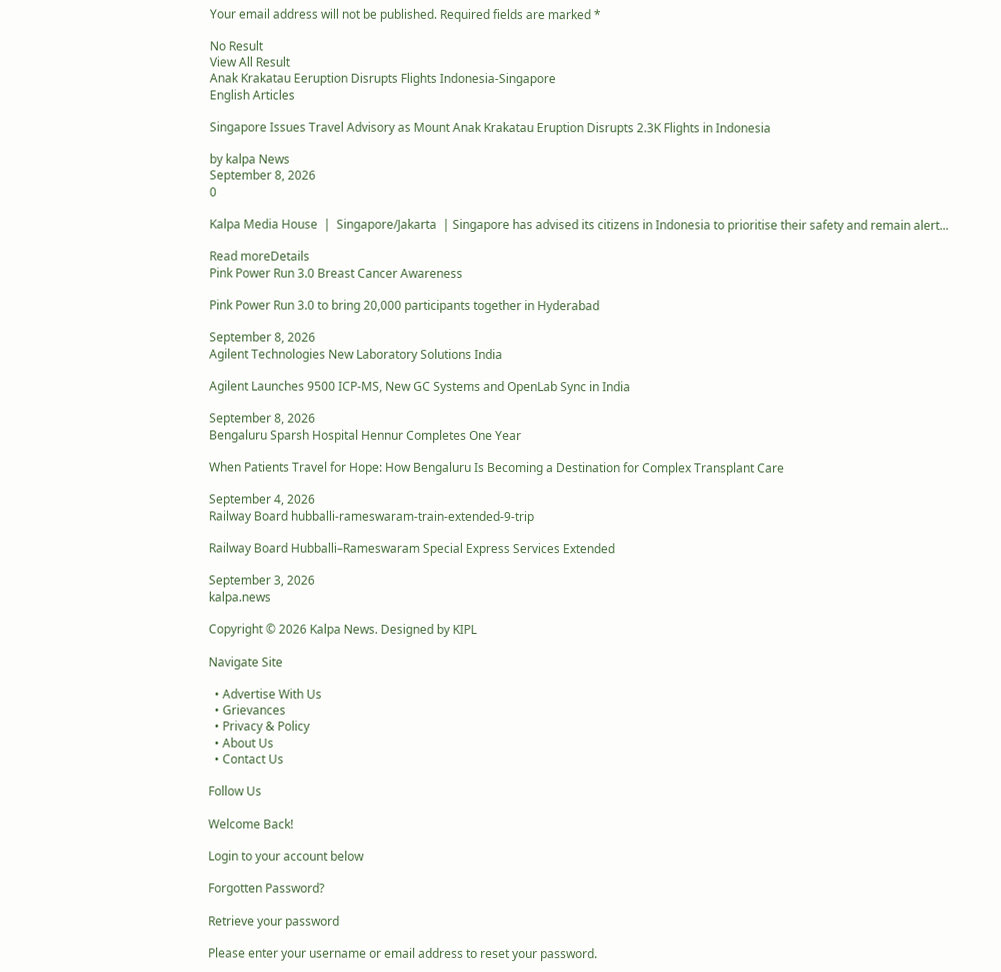Your email address will not be published. Required fields are marked *

No Result
View All Result
Anak Krakatau Eeruption Disrupts Flights Indonesia-Singapore
English Articles

Singapore Issues Travel Advisory as Mount Anak Krakatau Eruption Disrupts 2.3K Flights in Indonesia

by kalpa News
September 8, 2026
0

Kalpa Media House  |  Singapore/Jakarta  | Singapore has advised its citizens in Indonesia to prioritise their safety and remain alert...

Read moreDetails
Pink Power Run 3.0 Breast Cancer Awareness

Pink Power Run 3.0 to bring 20,000 participants together in Hyderabad

September 8, 2026
Agilent Technologies New Laboratory Solutions India

Agilent Launches 9500 ICP-MS, New GC Systems and OpenLab Sync in India

September 8, 2026
Bengaluru Sparsh Hospital Hennur Completes One Year

When Patients Travel for Hope: How Bengaluru Is Becoming a Destination for Complex Transplant Care

September 4, 2026
Railway Board hubballi-rameswaram-train-extended-9-trip

Railway Board Hubballi–Rameswaram Special Express Services Extended

September 3, 2026
kalpa.news

Copyright © 2026 Kalpa News. Designed by KIPL

Navigate Site

  • Advertise With Us
  • Grievances
  • Privacy & Policy
  • About Us
  • Contact Us

Follow Us

Welcome Back!

Login to your account below

Forgotten Password?

Retrieve your password

Please enter your username or email address to reset your password.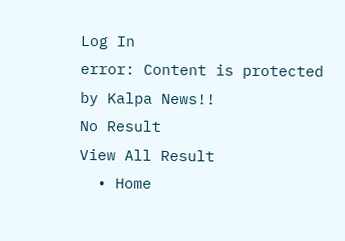Log In
error: Content is protected by Kalpa News!!
No Result
View All Result
  • Home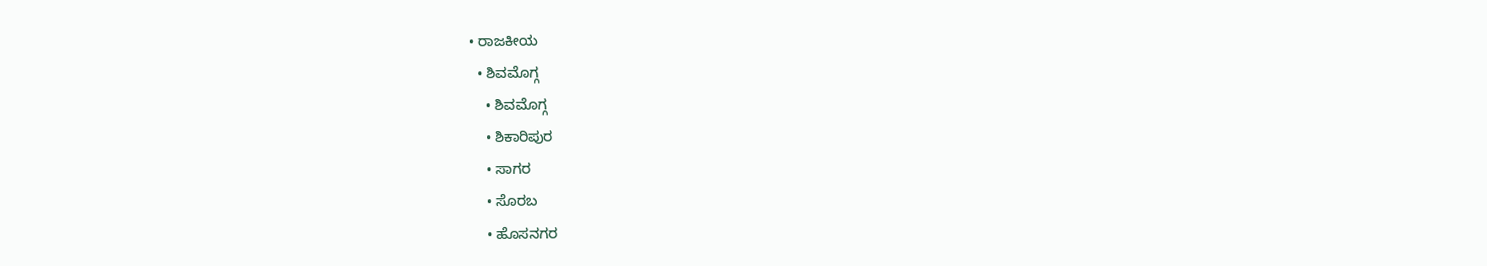• ರಾಜಕೀಯ
  • ಶಿವಮೊಗ್ಗ
    • ಶಿವಮೊಗ್ಗ
    • ಶಿಕಾರಿಪುರ
    • ಸಾಗರ
    • ಸೊರಬ
    • ಹೊಸನಗರ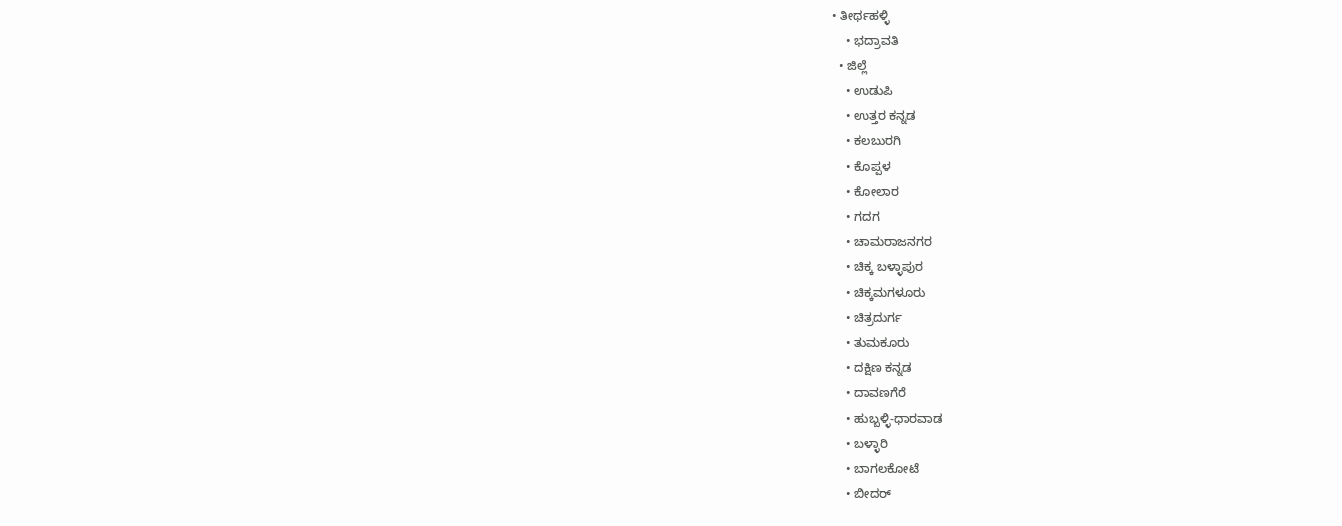• ತೀರ್ಥಹಳ್ಳಿ
    • ಭದ್ರಾವತಿ
  • ಜಿಲ್ಲೆ
    • ಉಡುಪಿ
    • ಉತ್ತರ ಕನ್ನಡ
    • ಕಲಬುರಗಿ
    • ಕೊಪ್ಪಳ
    • ಕೋಲಾರ
    • ಗದಗ
    • ಚಾಮರಾಜನಗರ
    • ಚಿಕ್ಕ ಬಳ್ಳಾಪುರ
    • ಚಿಕ್ಕಮಗಳೂರು
    • ಚಿತ್ರದುರ್ಗ
    • ತುಮಕೂರು
    • ದಕ್ಷಿಣ ಕನ್ನಡ
    • ದಾವಣಗೆರೆ
    • ಹುಬ್ಬಳ್ಳಿ-ಧಾರವಾಡ
    • ಬಳ್ಳಾರಿ
    • ಬಾಗಲಕೋಟೆ
    • ಬೀದರ್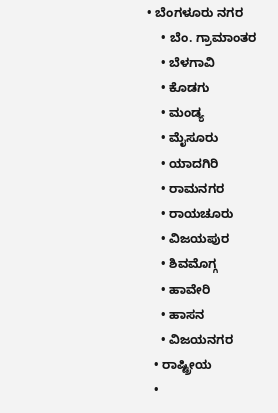• ಬೆಂಗಳೂರು ನಗರ
    • ಬೆಂ. ಗ್ರಾಮಾಂತರ
    • ಬೆಳಗಾವಿ
    • ಕೊಡಗು
    • ಮಂಡ್ಯ
    • ಮೈಸೂರು
    • ಯಾದಗಿರಿ
    • ರಾಮನಗರ
    • ರಾಯಚೂರು
    • ವಿಜಯಪುರ
    • ಶಿವಮೊಗ್ಗ
    • ಹಾವೇರಿ
    • ಹಾಸನ
    • ವಿಜಯನಗರ
  • ರಾಷ್ಟ್ರೀಯ
  •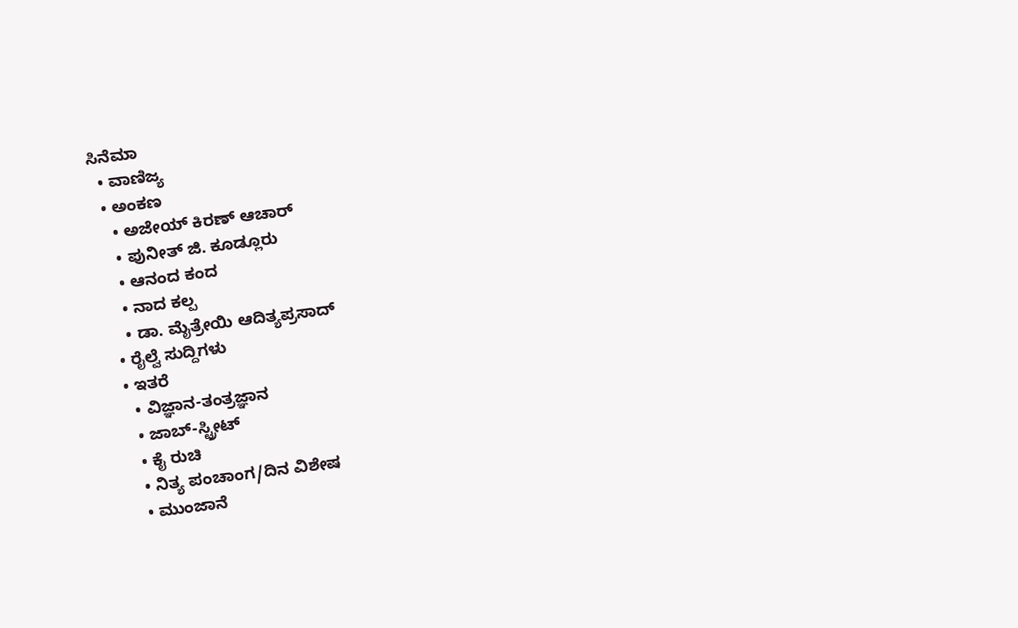ಸಿನೆಮಾ
  • ವಾಣಿಜ್ಯ
  • ಅಂಕಣ
    • ಅಜೇಯ್ ಕಿರಣ್ ಆಚಾರ್
    • ಪುನೀತ್ ಜಿ. ಕೂಡ್ಲೂರು
    • ಆನಂದ ಕಂದ
    • ನಾದ ಕಲ್ಪ
    • ಡಾ. ಮೈತ್ರೇಯಿ ಆದಿತ್ಯಪ್ರಸಾದ್
  • ರೈಲ್ವೆ ಸುದ್ದಿಗಳು
  • ಇತರೆ
    • ವಿಜ್ಞಾನ-ತಂತ್ರಜ್ಞಾನ
    • ಜಾಬ್-ಸ್ಟ್ರೀಟ್
    • ಕೈ ರುಚಿ
    • ನಿತ್ಯ ಪಂಚಾಂಗ/ದಿನ ವಿಶೇಷ
    • ಮುಂಜಾನೆ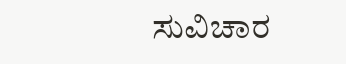ಸುವಿಚಾರ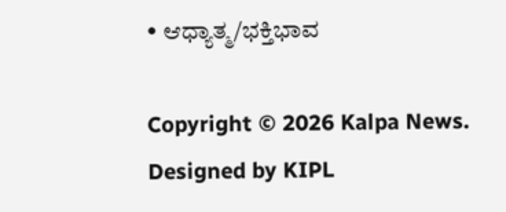• ಆಧ್ಯಾತ್ಮ/ಭಕ್ತಿಭಾವ

Copyright © 2026 Kalpa News. Designed by KIPL